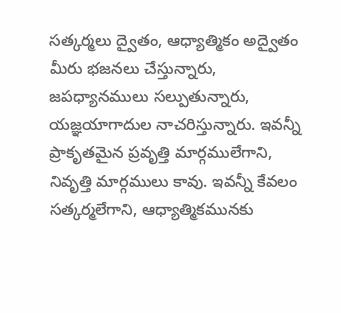సత్కర్మలు ద్వైతం, ఆధ్యాత్మికం అద్వైతం
మీరు భజనలు చేస్తున్నారు, జపధ్యానములు సల్పుతున్నారు, యజ్ఞయాగాదుల నాచరిస్తున్నారు. ఇవన్నీ ప్రాకృతమైన ప్రవృత్తి మార్గములేగాని, నివృత్తి మార్గములు కావు. ఇవన్నీ కేవలం సత్కర్మలేగాని, ఆధ్యాత్మికమునకు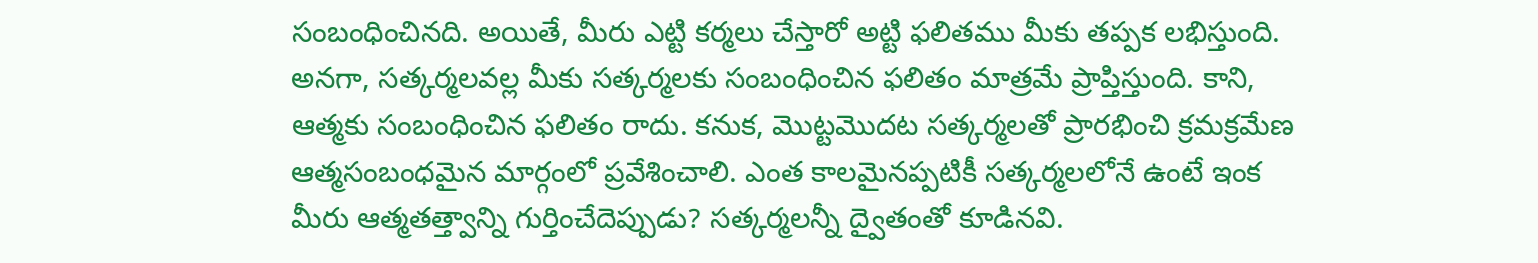సంబంధించినది. అయితే, మీరు ఎట్టి కర్మలు చేస్తారో అట్టి ఫలితము మీకు తప్పక లభిస్తుంది. అనగా, సత్కర్మలవల్ల మీకు సత్కర్మలకు సంబంధించిన ఫలితం మాత్రమే ప్రాప్తిస్తుంది. కాని, ఆత్మకు సంబంధించిన ఫలితం రాదు. కనుక, మొట్టమొదట సత్కర్మలతో ప్రారభించి క్రమక్రమేణ ఆత్మసంబంధమైన మార్గంలో ప్రవేశించాలి. ఎంత కాలమైనప్పటికీ సత్కర్మలలోనే ఉంటే ఇంక మీరు ఆత్మతత్త్వాన్ని గుర్తించేదెప్పుడు? సత్కర్మలన్నీ ద్వైతంతో కూడినవి.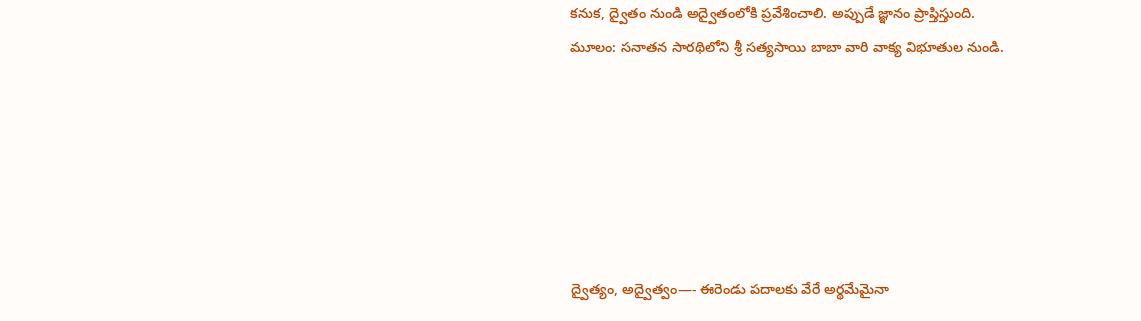కనుక, ద్వైతం నుండి అద్వైతంలోకి ప్రవేశించాలి. అప్పుడే జ్ఞానం ప్రాప్తిస్తుంది.
మూలం: సనాతన సారథిలోని శ్రీ సత్యసాయి బాబా వారి వాక్య విభూతుల నుండి.






ద్వైత్యం, అద్వైత్వం—- ఈరెండు పదాలకు వేరే అర్థమేమైనా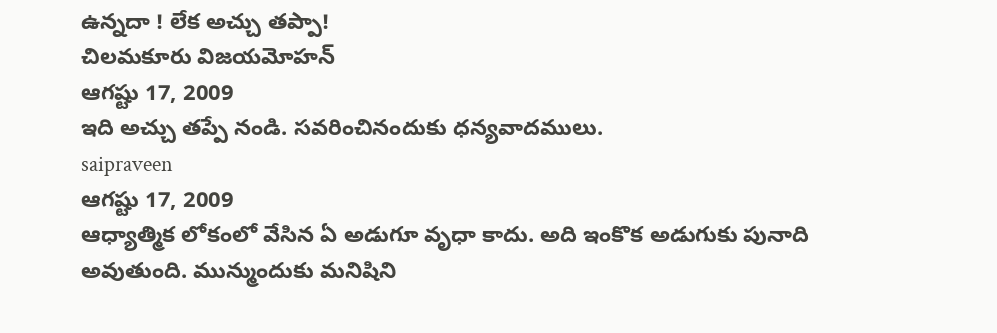ఉన్నదా ! లేక అచ్చు తప్పా!
చిలమకూరు విజయమోహన్
ఆగష్టు 17, 2009
ఇది అచ్చు తప్పే నండి. సవరించినందుకు ధన్యవాదములు.
saipraveen
ఆగష్టు 17, 2009
ఆధ్యాత్మిక లోకంలో వేసిన ఏ అడుగూ వృధా కాదు. అది ఇంకొక అడుగుకు పునాది అవుతుంది. మున్ముందుకు మనిషిని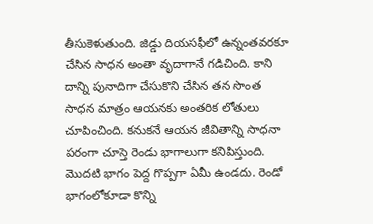తీసుకెళుతుంది. జిడ్డు దియసఫీలో ఉన్నంతవరకూ చేసిన సాధన అంతా వృదాగానే గడిచింది. కాని దాన్ని పునాదిగా చేసుకొని చేసిన తన సొంత సాధన మాత్రం ఆయనకు అంతరిక లోతులు చూపించింది. కనుకనే ఆయన జీవితాన్ని సాధనా పరంగా చూస్తె రెండు భాగాలుగా కనిపిస్తుంది. మొదటి భాగం పెద్ద గొప్పగా ఏమీ ఉండదు. రెండో భాగంలోకూడా కొన్ని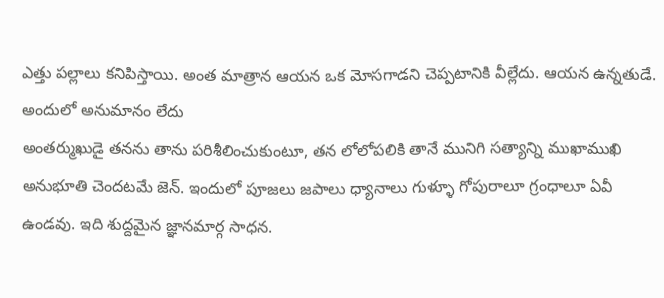ఎత్తు పల్లాలు కనిపిస్తాయి. అంత మాత్రాన ఆయన ఒక మోసగాడని చెప్పటానికి వీల్లేదు. ఆయన ఉన్నతుడే. అందులో అనుమానం లేదు
అంతర్ముఖుడై తనను తాను పరిశీలించుకుంటూ, తన లోలోపలికి తానే మునిగి సత్యాన్ని ముఖాముఖి అనుభూతి చెందటమే జెన్. ఇందులో పూజలు జపాలు ధ్యానాలు గుళ్ళూ గోపురాలూ గ్రంధాలూ ఏవీ ఉండవు. ఇది శుద్దమైన జ్ఞానమార్గ సాధన.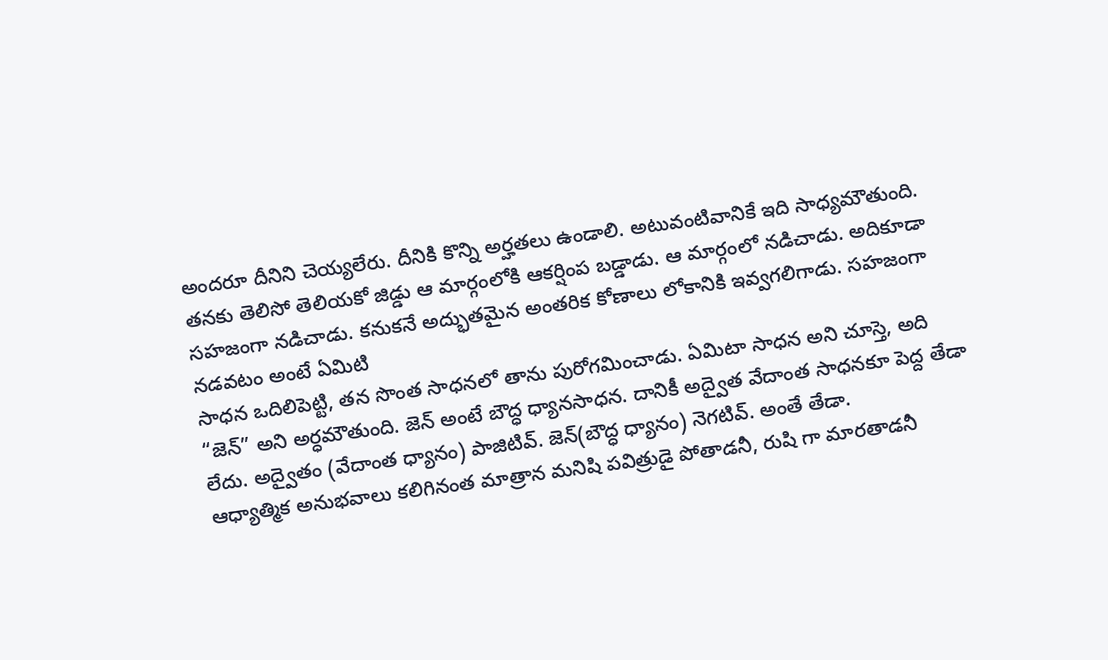అందరూ దీనిని చెయ్యలేరు. దీనికి కొన్ని అర్హతలు ఉండాలి. అటువంటివానికే ఇది సాధ్యమౌతుంది. తనకు తెలిసో తెలియకో జిడ్డు ఆ మార్గంలోకి ఆకర్షింప బడ్డాడు. ఆ మార్గంలో నడిచాడు. అదికూడా సహజంగా నడిచాడు. కనుకనే అద్భుతమైన అంతరిక కోణాలు లోకానికి ఇవ్వగలిగాడు. సహజంగా నడవటం అంటే ఏమిటి
సాధన ఒదిలిపెట్టి, తన సొంత సాధనలో తాను పురోగమించాడు. ఏమిటా సాధన అని చూస్తె, అది “జెన్” అని అర్ధమౌతుంది. జెన్ అంటే బౌద్ధ ధ్యానసాధన. దానికీ అద్వైత వేదాంత సాధనకూ పెద్ద తేడా లేదు. అద్వైతం (వేదాంత ధ్యానం) పాజిటివ్. జెన్(బౌద్ధ ధ్యానం) నెగటివ్. అంతే తేడా.
ఆధ్యాత్మిక అనుభవాలు కలిగినంత మాత్రాన మనిషి పవిత్రుడై పోతాడనీ, రుషి గా మారతాడనీ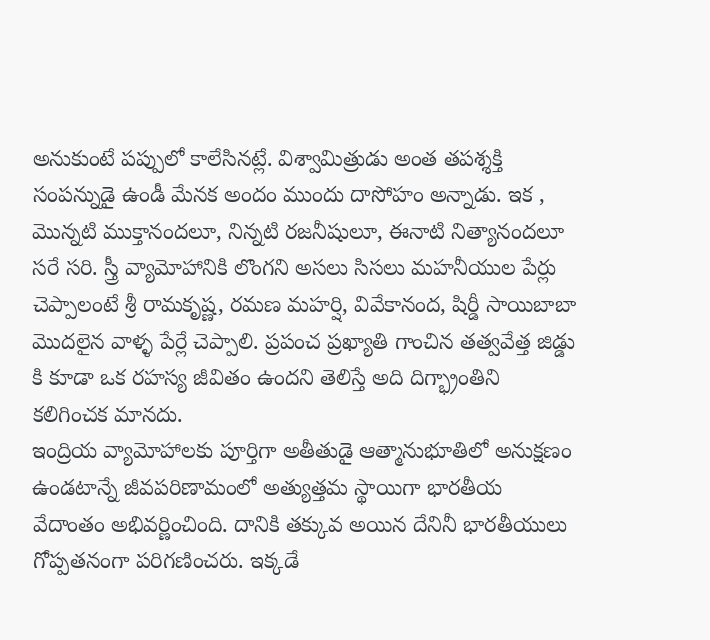అనుకుంటే పప్పులో కాలేసినట్లే. విశ్వామిత్రుడు అంత తపశ్శక్తి సంపన్నుడై ఉండీ మేనక అందం ముందు దాసోహం అన్నాడు. ఇక , మొన్నటి ముక్తానందలూ, నిన్నటి రజనీషులూ, ఈనాటి నిత్యానందలూ సరే సరి. స్త్రీ వ్యామోహానికి లొంగని అసలు సిసలు మహనీయుల పేర్లు చెప్పాలంటే శ్రీ రామకృష్ణ, రమణ మహర్షి, వివేకానంద, షిర్డీ సాయిబాబా మొదలైన వాళ్ళ పేర్లే చెప్పాలి. ప్రపంచ ప్రఖ్యాతి గాంచిన తత్వవేత్త జిడ్డు కి కూడా ఒక రహస్య జీవితం ఉందని తెలిస్తే అది దిగ్భ్రాంతిని కలిగించక మానదు.
ఇంద్రియ వ్యామోహాలకు పూర్తిగా అతీతుడై ఆత్మానుభూతిలో అనుక్షణం ఉండటాన్నే జీవపరిణామంలో అత్యుత్తమ స్థాయిగా భారతీయ వేదాంతం అభివర్ణించింది. దానికి తక్కువ అయిన దేనినీ భారతీయులు గోప్పతనంగా పరిగణించరు. ఇక్కడే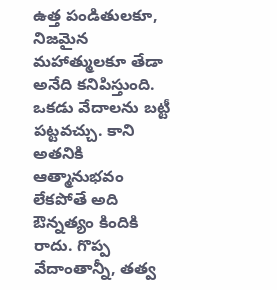ఉత్త పండితులకూ, నిజమైన మహాత్ములకూ తేడా అనేది కనిపిస్తుంది. ఒకడు వేదాలను బట్టీ పట్టవచ్చు. కాని అతనికి ఆత్మానుభవం లేకపోతే అది ఔన్నత్యం కిందికి రాదు. గొప్ప వేదాంతాన్నీ, తత్వ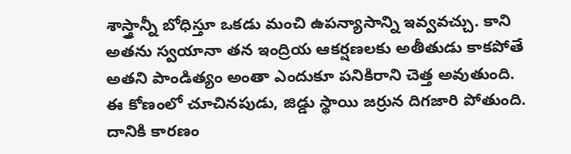శాస్త్రాన్నీ బోధిస్తూ ఒకడు మంచి ఉపన్యాసాన్ని ఇవ్వవచ్చు. కాని అతను స్వయానా తన ఇంద్రియ ఆకర్షణలకు అతీతుడు కాకపోతే అతని పాండిత్యం అంతా ఎందుకూ పనికిరాని చెత్త అవుతుంది.
ఈ కోణంలో చూచినపుడు, జిడ్డు స్థాయి జర్రున దిగజారి పోతుంది. దానికి కారణం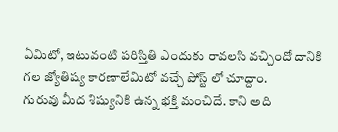ఏమిటో, ఇటువంటి పరిస్తితి ఎందుకు రావలసి వచ్చిందో దానికి గల జ్యోతిష్య కారణాలేమిటో వచ్చే పోస్ట్ లో చూద్దాం.
గురువు మీద శిష్యునికి ఉన్న భక్తి మంచిదే. కాని అది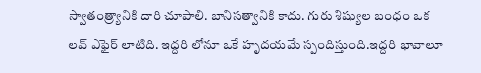స్వాతంత్ర్యానికి దారి చూపాలి. బానిసత్వానికి కాదు. గురు శిష్యుల బంధం ఒక లవ్ ఎఫైర్ లాటిది. ఇద్దరి లోనూ ఒకే హృదయమే స్పందిస్తుంది.ఇద్దరి భావాలూ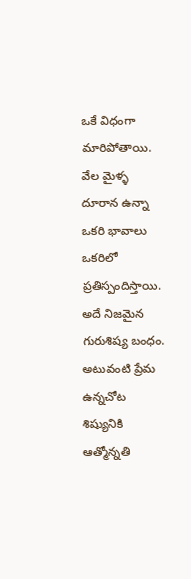ఒకే విధంగా మారిపోతాయి. వేల మైళ్ళ దూరాన ఉన్నా ఒకరి భావాలు ఒకరిలో ప్రతిస్పందిస్తాయి. అదే నిజమైన గురుశిష్య బంధం. అటువంటి ప్రేమ ఉన్నచోట శిష్యునికి ఆత్మోన్నతి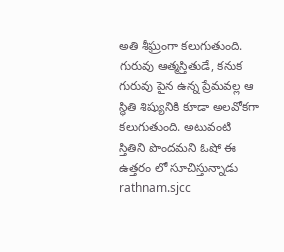అతి శీఘ్రంగా కలుగుతుంది. గురువు ఆత్మస్తితుడే, కనుక గురువు పైన ఉన్న ప్రేమవల్ల ఆ స్థితి శిష్యునికి కూడా అలవోకగా కలుగుతుంది. అటువంటి స్తితిని పొందమని ఓషో ఈ ఉత్తరం లో సూచిస్తున్నాడు
rathnam.sjcc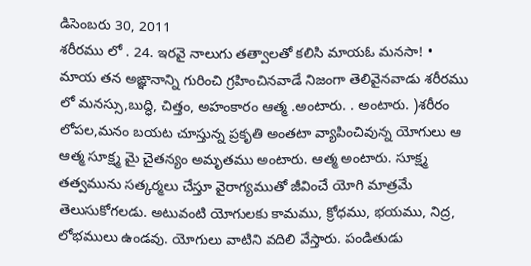డిసెంబరు 30, 2011
శరీరము లో . 24. ఇరవై నాలుగు తత్వాలతో కలిసి మాయఓ మనసా! • మాయ తన అఙ్ఞానాన్ని గురించి గ్రహించినవాడే నిజంగా తెలివైనవాడు శరీరము లో మనస్సు,బుద్ధి, చిత్తం, అహంకారం ఆత్మ .అంటారు. . అంటారు. )శరీరం లోపల,మనం బయట చూస్తున్న ప్రకృతి అంతటా వ్యాపించివున్న యోగులు ఆ ఆత్మ సూక్ష్మ మై చైతన్యం అమృతము అంటారు. ఆత్మ అంటారు. సూక్ష్మ తత్వమును సత్కర్మలు చేస్తూ వైరాగ్యముతో జీవించే యోగి మాత్రమే తెలుసుకోగలడు. అటువంటి యోగులకు కామము, క్రోధము, భయము, నిద్ర, లోభములు ఉండవు. యోగులు వాటిని వదిలి వేస్తారు. పండితుడు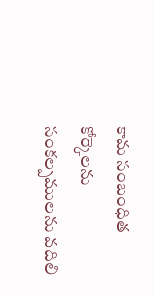కామ సంబంధిత కోర్కెలను సంకల్పములను వదిలి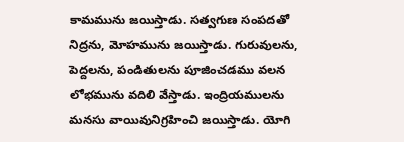కామమును జయిస్తాడు. సత్వగుణ సంపదతో నిద్రను, మోహమును జయిస్తాడు. గురువులను, పెద్దలను, పండితులను పూజించడము వలన లోభమును వదిలి వేస్తాడు. ఇంద్రియములను మనసు వాయివునిగ్రహించి జయిస్తాడు. యోగి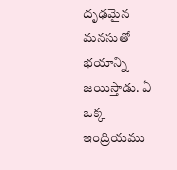దృఢమైన మనసుతో భయాన్ని జయిస్తాడు. ఏ ఒక్క ఇంద్రియము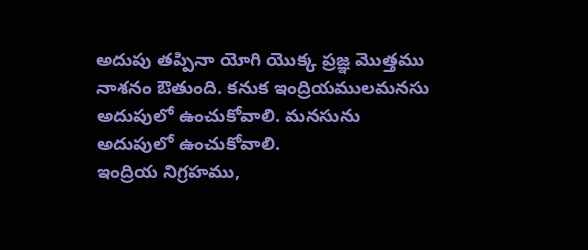అదుపు తప్పినా యోగి యొక్క ప్రజ్ఞ మొత్తము నాశనం ఔతుంది. కనుక ఇంద్రియములమనసు అదుపులో ఉంచుకోవాలి. మనసును అదుపులో ఉంచుకోవాలి.
ఇంద్రియ నిగ్రహము,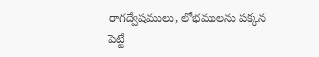రాగద్వేషములు, లోభములను పక్కన పెట్టే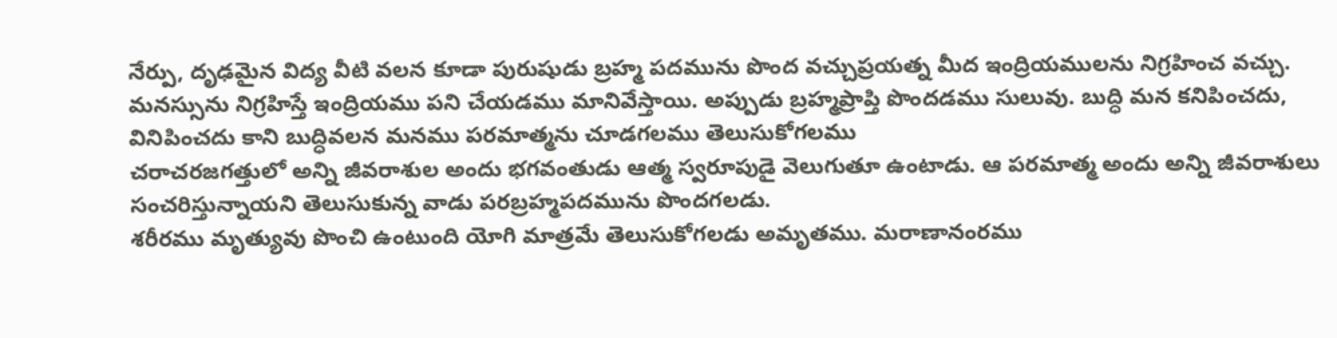నేర్పు, దృఢమైన విద్య వీటి వలన కూడా పురుషుడు బ్రహ్మ పదమును పొంద వచ్చుప్రయత్న మీద ఇంద్రియములను నిగ్రహించ వచ్చు. మనస్సును నిగ్రహిస్తే ఇంద్రియము పని చేయడము మానివేస్తాయి. అప్పుడు బ్రహ్మప్రాప్తి పొందడము సులువు. బుద్ధి మన కనిపించదు, వినిపించదు కాని బుద్ధివలన మనము పరమాత్మను చూడగలము తెలుసుకోగలము
చరాచరజగత్తులో అన్ని జీవరాశుల అందు భగవంతుడు ఆత్మ స్వరూపుడై వెలుగుతూ ఉంటాడు. ఆ పరమాత్మ అందు అన్ని జీవరాశులు సంచరిస్తున్నాయని తెలుసుకున్న వాడు పరబ్రహ్మపదమును పొందగలడు.
శరీరము మృత్యువు పొంచి ఉంటుంది యోగి మాత్రమే తెలుసుకోగలడు అమృతము. మరాణానంరము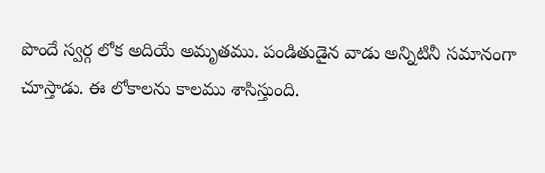పొందే స్వర్గ లోక అదియే అమృతము. పండితుడైన వాడు అన్నిటినీ సమానంగా చూస్తాడు. ఈ లోకాలను కాలము శాసిస్తుంది.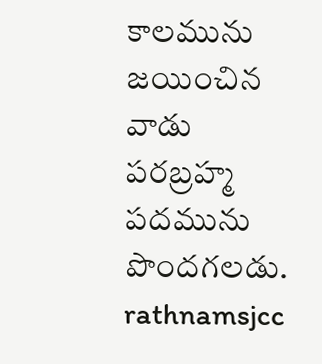కాలమును జయించిన వాడు పరబ్రహ్మ పదమును పొందగలడు.
rathnamsjcc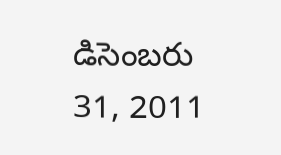డిసెంబరు 31, 2011